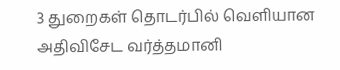3 துறைகள் தொடர்பில் வெளியான அதிவிசேட வர்த்தமானி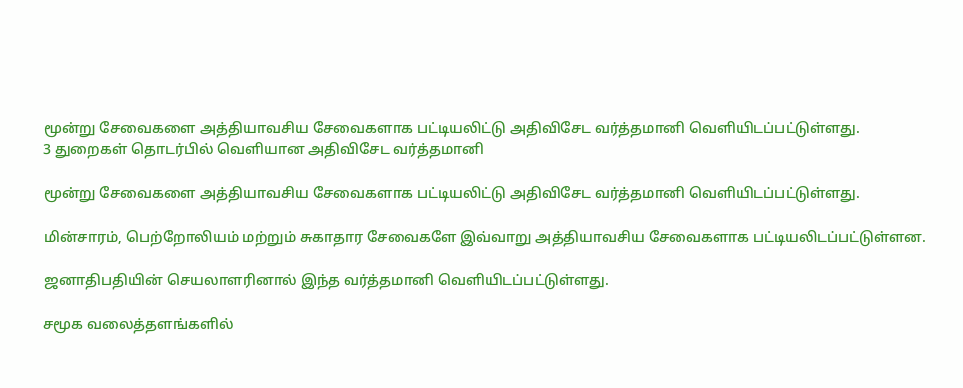மூன்று சேவைகளை அத்தியாவசிய சேவைகளாக பட்டியலிட்டு அதிவிசேட வர்த்தமானி வெளியிடப்பட்டுள்ளது.
3 துறைகள் தொடர்பில் வெளியான அதிவிசேட வர்த்தமானி

மூன்று சேவைகளை அத்தியாவசிய சேவைகளாக பட்டியலிட்டு அதிவிசேட வர்த்தமானி வெளியிடப்பட்டுள்ளது.

மின்சாரம், பெற்றோலியம் மற்றும் சுகாதார சேவைகளே இவ்வாறு அத்தியாவசிய சேவைகளாக பட்டியலிடப்பட்டுள்ளன.

ஜனாதிபதியின் செயலாளரினால் இந்த வர்த்தமானி வெளியிடப்பட்டுள்ளது.

சமூக வலைத்தளங்களில்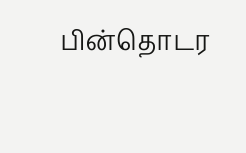பின்தொடர